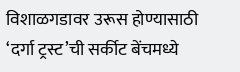विशाळगडावर उरूस होण्यासाठी ‘दर्गा ट्रस्ट’ची सर्कीट बेंचमध्ये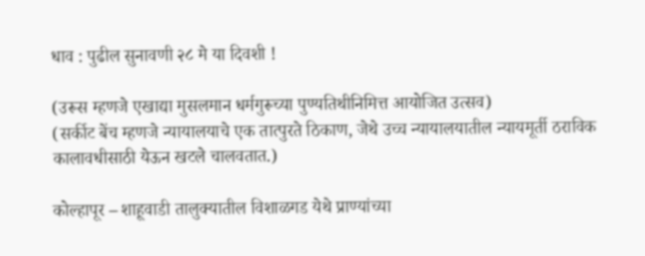धाव : पुढील सुनावणी २८ मे या दिवशी !

(उरूस म्हणजे एखाद्या मुसलमान धर्मगुरूच्या पुण्यतिथीनिमित्त आयोजित उत्सव)
(सर्कीट बेंच म्हणजे न्यायालयाचे एक तात्पुरते ठिकाण, जेथे उच्च न्यायालयातील न्यायमूर्ती ठराविक कालावधीसाठी येऊन खटले चालवतात.)

कोल्हापूर – शाहूवाडी तालुक्यातील विशाळगड येथे प्राण्यांच्या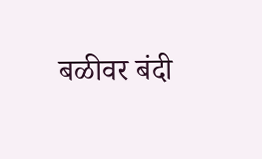बळीवर बंदी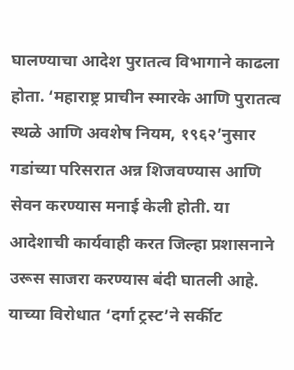घालण्याचा आदेश पुरातत्व विभागाने काढला होता. ‘महाराष्ट्र प्राचीन स्मारके आणि पुरातत्व स्थळे आणि अवशेष नियम, १९६२’नुसार गडांच्या परिसरात अन्न शिजवण्यास आणि सेवन करण्यास मनाई केली होती. या आदेशाची कार्यवाही करत जिल्हा प्रशासनाने उरूस साजरा करण्यास बंदी घातली आहे. याच्या विरोधात ‘दर्गा ट्रस्ट’ने सर्कीट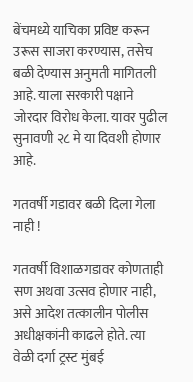बेंचमध्ये याचिका प्रविष्ट करून उरूस साजरा करण्यास, तसेच बळी देण्यास अनुमती मागितली आहे. याला सरकारी पक्षाने जोरदार विरोध केला. यावर पुढील सुनावणी २८ मे या दिवशी होणार आहे.

गतवर्षी गडावर बळी दिला गेला नाही !

गतवर्षी विशाळगडावर कोणताही सण अथवा उत्सव होणार नाही, असे आदेश तत्कालीन पोलीस अधीक्षकांनी काढले होते. त्या वेळी दर्गा ट्रस्ट मुंबई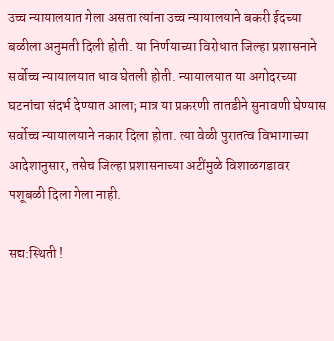उच्च न्यायालयात गेला असता त्यांना उच्च न्यायालयाने बकरी ईदच्या बळीला अनुमती दिली होती. या निर्णयाच्या विरोधात जिल्हा प्रशासनाने सर्वोच्च न्यायालयात धाव घेतली होती. न्यायालयात या अगोदरच्या घटनांचा संदर्भ देण्यात आला; मात्र या प्रकरणी तातडीने सुनावणी घेण्यास सर्वोच्च न्यायालयाने नकार दिला होता. त्या वेळी पुरातत्व विभागाच्या आदेशानुसार, तसेच जिल्हा प्रशासनाच्या अटींमुळे विशाळगडावर पशूबळी दिला गेला नाही.

सद्य:स्थिती !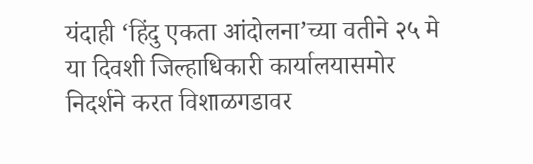यंदाही ‘हिंदु एकता आंदोलना’च्या वतीने २५ मे या दिवशी जिल्हाधिकारी कार्यालयासमोर निदर्शने करत विशाळगडावर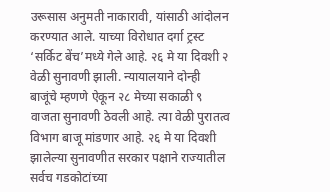उरूसास अनुमती नाकारावी, यांसाठी आंदोलन करण्यात आले. याच्या विरोधात दर्गा ट्रस्ट ‘सर्किट बेंच’मध्ये गेले आहे. २६ मे या दिवशी २ वेळी सुनावणी झाली. न्यायालयाने दोन्ही बाजूंचे म्हणणे ऐकून २८ मेच्या सकाळी ९ वाजता सुनावणी ठेवली आहे. त्या वेळी पुरातत्व विभाग बाजू मांडणार आहे. २६ मे या दिवशी झालेल्या सुनावणीत सरकार पक्षाने राज्यातील सर्वच गडकोटांच्या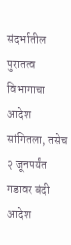संदर्भातील पुरातत्व विभागाचा आदेश सांगितला, तसेच २ जूनपर्यंत गडावर बंदी आदेश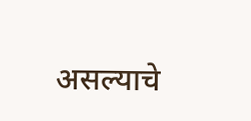असल्याचे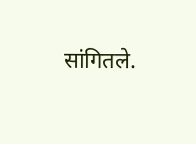सांगितले.